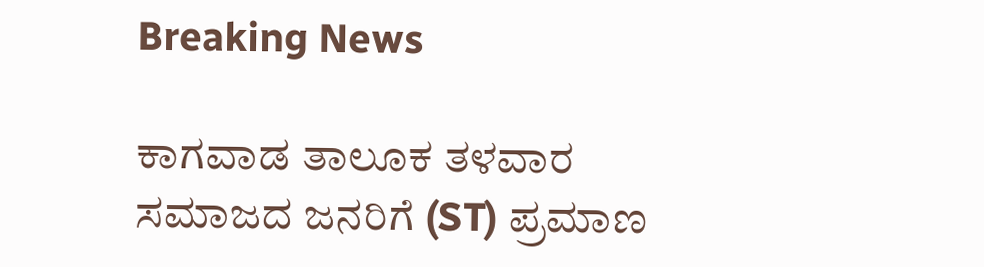Breaking News

ಕಾಗವಾಡ ತಾಲೂಕ ತಳವಾರ ಸಮಾಜದ ಜನರಿಗೆ (ST) ಪ್ರಮಾಣ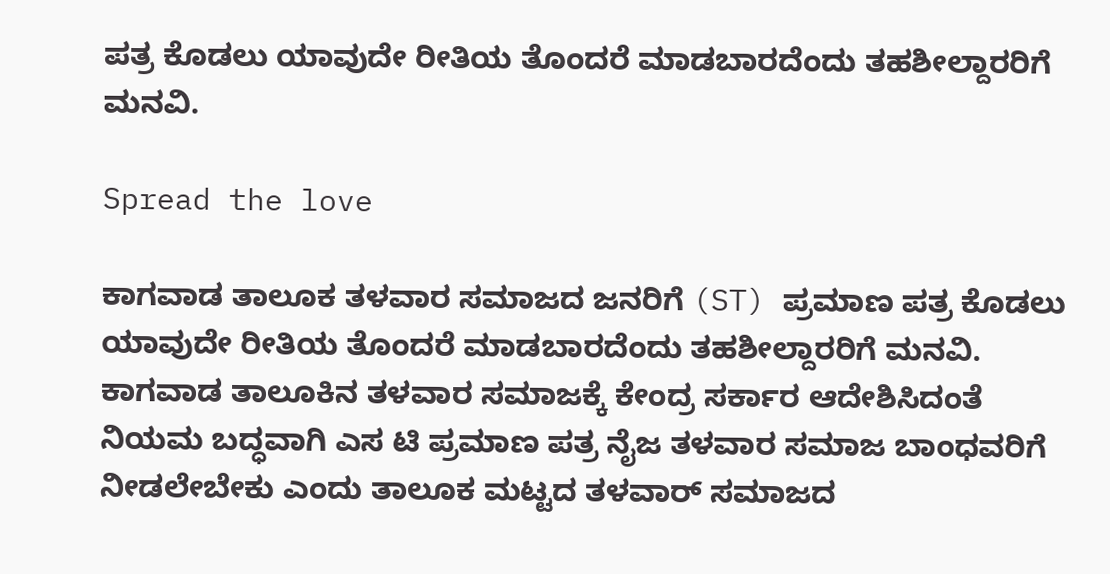ಪತ್ರ ಕೊಡಲು ಯಾವುದೇ ರೀತಿಯ ತೊಂದರೆ ಮಾಡಬಾರದೆಂದು ತಹಶೀಲ್ದಾರರಿಗೆ ಮನವಿ.

Spread the love

ಕಾಗವಾಡ ತಾಲೂಕ ತಳವಾರ ಸಮಾಜದ ಜನರಿಗೆ (ST) ಪ್ರಮಾಣ ಪತ್ರ ಕೊಡಲು
ಯಾವುದೇ ರೀತಿಯ ತೊಂದರೆ ಮಾಡಬಾರದೆಂದು ತಹಶೀಲ್ದಾರರಿಗೆ ಮನವಿ.
ಕಾಗವಾಡ ತಾಲೂಕಿನ ತಳವಾರ ಸಮಾಜಕ್ಕೆ ಕೇಂದ್ರ ಸರ್ಕಾರ ಆದೇಶಿಸಿದಂತೆ ನಿಯಮ ಬದ್ಧವಾಗಿ ಎಸ ಟಿ ಪ್ರಮಾಣ ಪತ್ರ ನೈಜ ತಳವಾರ ಸಮಾಜ ಬಾಂಧವರಿಗೆ ನೀಡಲೇಬೇಕು ಎಂದು ತಾಲೂಕ ಮಟ್ಟದ ತಳವಾರ್ ಸಮಾಜದ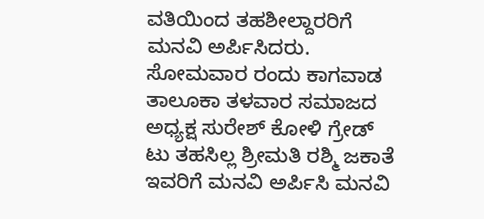ವತಿಯಿಂದ ತಹಶೀಲ್ದಾರರಿಗೆ ಮನವಿ ಅರ್ಪಿಸಿದರು.
ಸೋಮವಾರ ರಂದು ಕಾಗವಾಡ ತಾಲೂಕಾ ತಳವಾರ ಸಮಾಜದ ಅಧ್ಯಕ್ಷ ಸುರೇಶ್ ಕೋಳಿ ಗ್ರೇಡ್ ಟು ತಹಸಿಲ್ಲ ಶ್ರೀಮತಿ ರಶ್ಮಿ ಜಕಾತೆ ಇವರಿಗೆ ಮನವಿ ಅರ್ಪಿಸಿ ಮನವಿ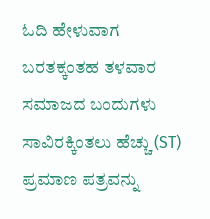ಓದಿ ಹೇಳುವಾಗ ಬರತಕ್ಕಂತಹ ತಳವಾರ ಸಮಾಜದ ಬಂದುಗಳು ಸಾವಿರಕ್ಕಿಂತಲು ಹೆಚ್ಚು (ST) ಪ್ರಮಾಣ ಪತ್ರವನ್ನು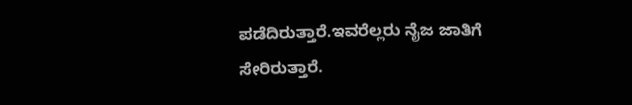ಪಡೆದಿರುತ್ತಾರೆ.ಇವರೆಲ್ಲರು ನೈಜ ಜಾತಿಗೆ ಸೇರಿರುತ್ತಾರೆ.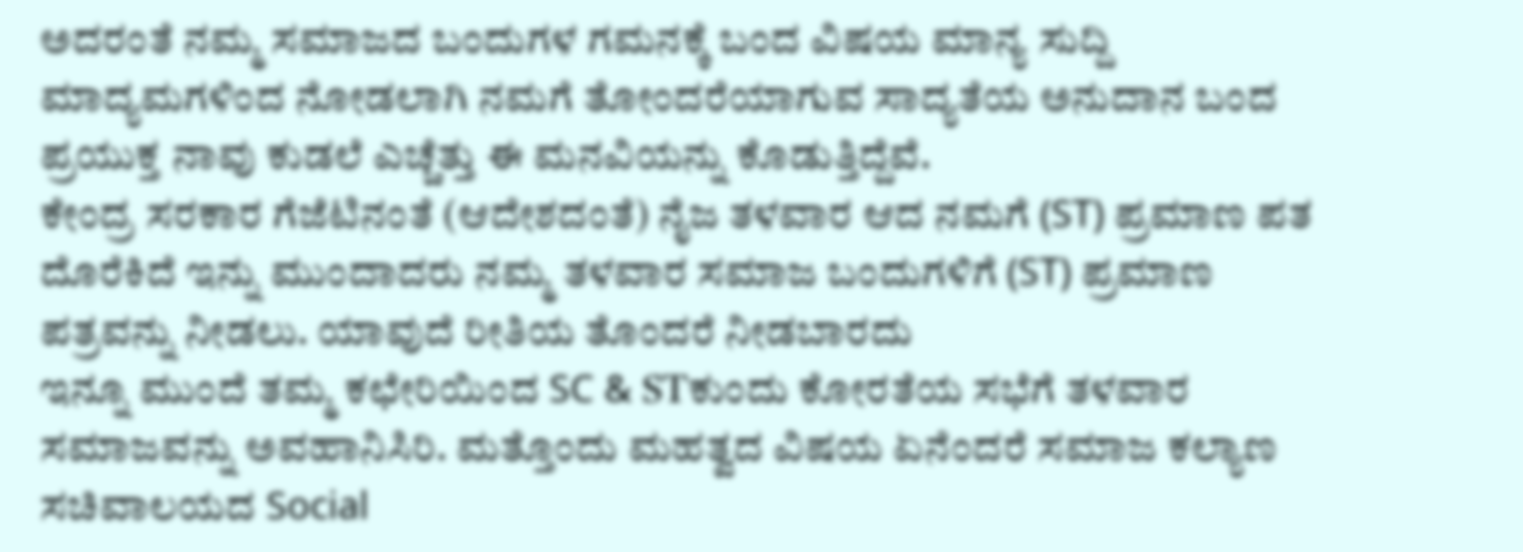ಅದರಂತೆ ನಮ್ಮ ಸಮಾಜದ ಬಂದುಗಳ ಗಮನಕ್ಕೆ ಬಂದ ವಿಷಯ ಮಾನ್ಯ ಸುದ್ದಿ ಮಾದ್ಯಮಗಳಿಂದ ನೋಡಲಾಗಿ ನಮಗೆ ತೋಂದರೆಯಾಗುವ ಸಾದ್ಯತೆಯ ಅನುದಾನ ಬಂದ ಪ್ರಯುಕ್ತ ನಾವು ಕುಡಲೆ ಎಚ್ಚೆತ್ತು ಈ ಮನವಿಯನ್ನು ಕೊಡುತ್ತಿದ್ದೆವೆ.
ಕೇಂದ್ರ ಸರಕಾರ ಗೆಜೆಟಿನಂತೆ (ಆದೇಶದಂತೆ) ನೈಜ ತಳವಾರ ಆದ ನಮಗೆ (ST) ಪ್ರಮಾಣ ಪತ ದೊರೆಕಿದೆ ಇನ್ನು ಮುಂದಾದರು ನಮ್ಮ ತಳವಾರ ಸಮಾಜ ಬಂದುಗಳಿಗೆ (ST) ಪ್ರಮಾಣ ಪತ್ರವನ್ನು ನೀಡಲು. ಯಾವುದೆ ರೀತಿಯ ತೊಂದರೆ ನೀಡಬಾರದು
ಇನ್ನೂ ಮುಂದೆ ತಮ್ಮ ಕಛೇರಿಯಿಂದ SC & STಕುಂದು ಕೋರತೆಯ ಸಭೆಗೆ ತಳವಾರ ಸಮಾಜವನ್ನು ಅವಹಾನಿಸಿರಿ. ಮತ್ತೊಂದು ಮಹತ್ವದ ವಿಷಯ ಏನೆಂದರೆ ಸಮಾಜ ಕಲ್ಯಾಣ ಸಚಿವಾಲಯದ Social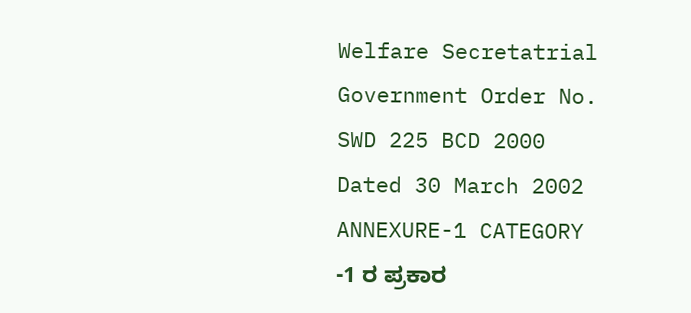Welfare Secretatrial Government Order No. SWD 225 BCD 2000 Dated 30 March 2002 ANNEXURE-1 CATEGORY -1 ರ ಪ್ರಕಾರ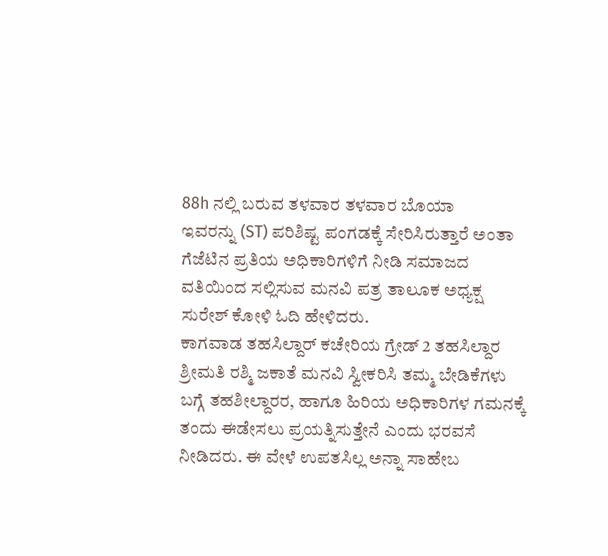88h ನಲ್ಲಿ ಬರುವ ತಳವಾರ ತಳವಾರ ಬೊಯಾ
ಇವರನ್ನು (ST) ಪರಿಶಿಷ್ಟ ಪಂಗಡಕ್ಕೆ ಸೇರಿಸಿರುತ್ತಾರೆ ಅಂತಾ ಗೆಜೆಟಿನ ಪ್ರತಿಯ ಅಧಿಕಾರಿಗಳಿಗೆ ನೀಡಿ ಸಮಾಜದ ವತಿಯಿಂದ ಸಲ್ಲಿಸುವ ಮನವಿ ಪತ್ರ ತಾಲೂಕ ಅಧ್ಯಕ್ಷ ಸುರೇಶ್ ಕೋಳಿ ಓದಿ ಹೇಳಿದರು.
ಕಾಗವಾಡ ತಹಸಿಲ್ದಾರ್ ಕಚೇರಿಯ ಗ್ರೇಡ್ 2 ತಹಸಿಲ್ದಾರ ಶ್ರೀಮತಿ ರಶ್ಮಿ ಜಕಾತೆ ಮನವಿ ಸ್ವೀಕರಿಸಿ ತಮ್ಮ ಬೇಡಿಕೆಗಳು ಬಗ್ಗೆ ತಹಶೀಲ್ದಾರರ, ಹಾಗೂ ಹಿರಿಯ ಅಧಿಕಾರಿಗಳ ಗಮನಕ್ಕೆ ತಂದು ಈಡೇಸಲು ಪ್ರಯತ್ನಿಸುತ್ತೇನೆ ಎಂದು ಭರವಸೆ ನೀಡಿದರು. ಈ ವೇಳೆ ಉಪತಸಿಲ್ಲ ಅನ್ನಾ ಸಾಹೇಬ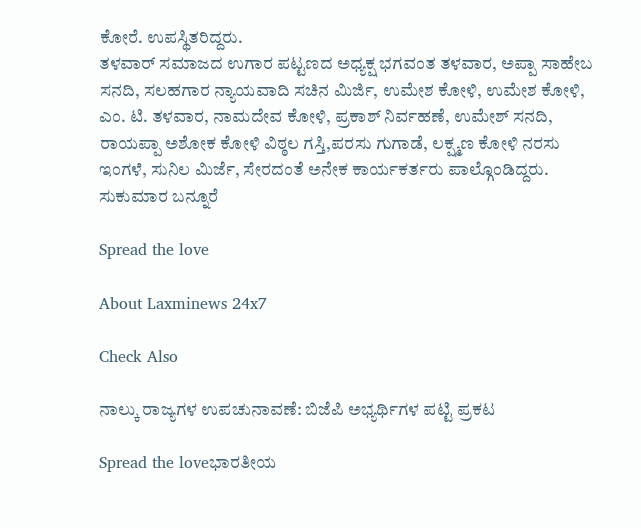ಕೋರೆ. ಉಪಸ್ಥಿತರಿದ್ದರು.
ತಳವಾರ್ ಸಮಾಜದ ಉಗಾರ ಪಟ್ಟಣದ ಅಧ್ಯಕ್ಷ ಭಗವಂತ ತಳವಾರ, ಅಪ್ಪಾ ಸಾಹೇಬ ಸನದಿ, ಸಲಹಗಾರ ನ್ಯಾಯವಾದಿ ಸಚಿನ ಮಿರ್ಜಿ, ಉಮೇಶ ಕೋಳಿ, ಉಮೇಶ ಕೋಳಿ, ಎಂ. ಟಿ. ತಳವಾರ, ನಾಮದೇವ ಕೋಳಿ, ಪ್ರಕಾಶ್ ನಿರ್ವಹಣೆ, ಉಮೇಶ್ ಸನದಿ, ರಾಯಪ್ಪಾ ಅಶೋಕ ಕೋಳಿ ವಿಠ್ಠಲ ಗಸ್ತಿ,ಪರಸು ಗುಗಾಡೆ, ಲಕ್ಷ್ಮಣ ಕೋಳಿ ನರಸು ಇಂಗಳೆ, ಸುನಿಲ ಮಿರ್ಜೆ, ಸೇರದಂತೆ ಅನೇಕ ಕಾರ್ಯಕರ್ತರು ಪಾಲ್ಗೊಂಡಿದ್ದರು.
ಸುಕುಮಾರ ಬನ್ನೂರೆ

Spread the love

About Laxminews 24x7

Check Also

ನಾಲ್ಕು ರಾಜ್ಯಗಳ ಉಪಚುನಾವಣೆ: ಬಿಜೆಪಿ ಅಭ್ಯರ್ಥಿಗಳ ಪಟ್ಟಿ ಪ್ರಕಟ

Spread the loveಭಾರತೀಯ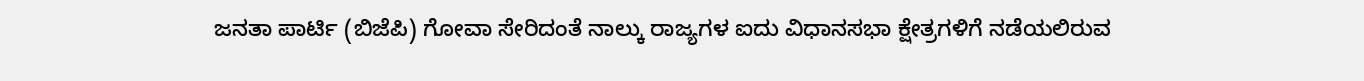ಜನತಾ ಪಾರ್ಟಿ (ಬಿಜೆಪಿ) ಗೋವಾ ಸೇರಿದಂತೆ ನಾಲ್ಕು ರಾಜ್ಯಗಳ ಐದು ವಿಧಾನಸಭಾ ಕ್ಷೇತ್ರಗಳಿಗೆ ನಡೆಯಲಿರುವ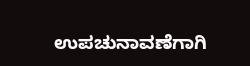ಉಪಚುನಾವಣೆಗಾಗಿ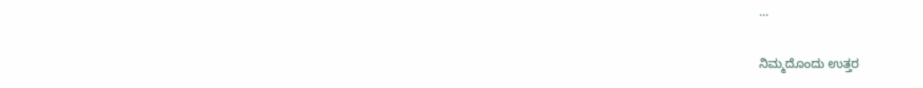…

ನಿಮ್ಮದೊಂದು ಉತ್ತರ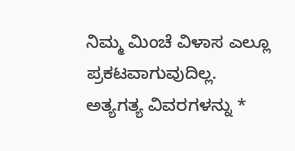ನಿಮ್ಮ ಮಿಂಚೆ ವಿಳಾಸ ಎಲ್ಲೂ ಪ್ರಕಟವಾಗುವುದಿಲ್ಲ. ಅತ್ಯಗತ್ಯ ವಿವರಗಳನ್ನು *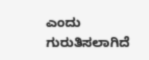ಎಂದು ಗುರುತಿಸಲಾಗಿದೆ